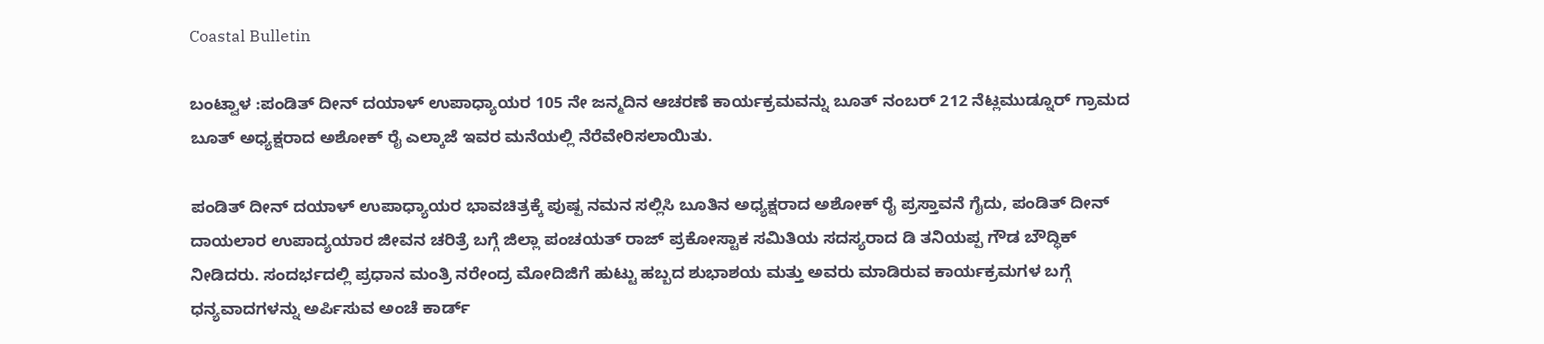Coastal Bulletin

ಬಂಟ್ವಾಳ :ಪಂಡಿತ್ ದೀನ್ ದಯಾಳ್ ಉಪಾಧ್ಯಾಯರ 105 ನೇ ಜನ್ಮದಿನ ಆಚರಣೆ ಕಾರ್ಯಕ್ರಮವನ್ನು ಬೂತ್ ನಂಬರ್ 212 ನೆಟ್ಲಮುಡ್ನೂರ್ ಗ್ರಾಮದ ಬೂತ್ ಅಧ್ಯಕ್ಷರಾದ ಅಶೋಕ್ ರೈ ಎಲ್ಕಾಜೆ ಇವರ ಮನೆಯಲ್ಲಿ ನೆರೆವೇರಿಸಲಾಯಿತು.

ಪಂಡಿತ್ ದೀನ್ ದಯಾಳ್ ಉಪಾಧ್ಯಾಯರ ಭಾವಚಿತ್ರಕ್ಕೆ ಪುಷ್ಪ ನಮನ ಸಲ್ಲಿಸಿ ಬೂತಿನ ಅಧ್ಯಕ್ಷರಾದ ಅಶೋಕ್ ರೈ ಪ್ರಸ್ತಾವನೆ ಗೈದು, ಪಂಡಿತ್ ದೀನ್ ದಾಯಲಾರ ಉಪಾದ್ಯಯಾರ ಜೀವನ ಚರಿತ್ರೆ ಬಗ್ಗೆ ಜಿಲ್ಲಾ ಪಂಚಯತ್ ರಾಜ್ ಪ್ರಕೋಸ್ಟಾಕ ಸಮಿತಿಯ ಸದಸ್ಯರಾದ ಡಿ ತನಿಯಪ್ಪ ಗೌಡ ಬೌದ್ಧಿಕ್ ನೀಡಿದರು. ಸಂದರ್ಭದಲ್ಲಿ ಪ್ರಧಾನ ಮಂತ್ರಿ ನರೇಂದ್ರ ಮೋದಿಜಿಗೆ ಹುಟ್ಟು ಹಬ್ಬದ ಶುಭಾಶಯ ಮತ್ತು ಅವರು ಮಾಡಿರುವ ಕಾರ್ಯಕ್ರಮಗಳ ಬಗ್ಗೆ ಧನ್ಯವಾದಗಳನ್ನು ಅರ್ಪಿಸುವ ಅಂಚೆ ಕಾರ್ಡ್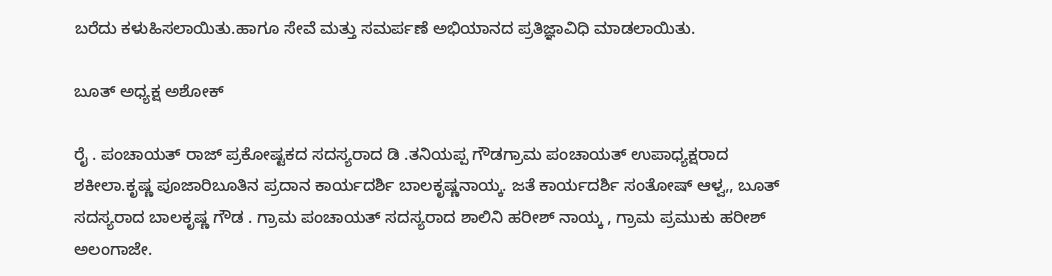ಬರೆದು ಕಳುಹಿಸಲಾಯಿತು.ಹಾಗೂ ಸೇವೆ ಮತ್ತು ಸಮರ್ಪಣೆ ಅಭಿಯಾನದ ಪ್ರತಿಜ್ಞಾವಿಧಿ ಮಾಡಲಾಯಿತು.

ಬೂತ್ ಅಧ್ಯಕ್ಷ ಅಶೋಕ್

ರೈ . ಪಂಚಾಯತ್ ರಾಜ್ ಪ್ರಕೋಷ್ಟಕದ ಸದಸ್ಯರಾದ ಡಿ .ತನಿಯಪ್ಪ ಗೌಡಗ್ರಾಮ ಪಂಚಾಯತ್ ಉಪಾಧ್ಯಕ್ಷರಾದ ಶಕೀಲಾ.ಕೃಷ್ಣ ಪೂಜಾರಿಬೂತಿನ ಪ್ರದಾನ ಕಾರ್ಯದರ್ಶಿ ಬಾಲಕೃಷ್ಣನಾಯ್ಕ. ಜತೆ ಕಾರ್ಯದರ್ಶಿ ಸಂತೋಷ್ ಆಳ್ವ,, ಬೂತ್ ಸದಸ್ಯರಾದ ಬಾಲಕೃಷ್ಣ ಗೌಡ . ಗ್ರಾಮ ಪಂಚಾಯತ್ ಸದಸ್ಯರಾದ ಶಾಲಿನಿ ಹರೀಶ್ ನಾಯ್ಕ , ಗ್ರಾಮ ಪ್ರಮುಕು ಹರೀಶ್ ಅಲಂಗಾಜೇ.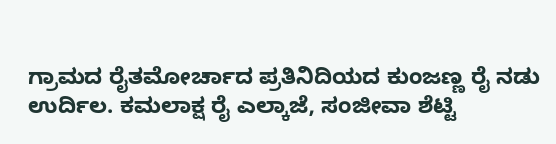ಗ್ರಾಮದ ರೈತಮೋರ್ಚಾದ ಪ್ರತಿನಿದಿಯದ ಕುಂಜಣ್ಣ ರೈ ನಡು ಉರ್ದಿಲ. ಕಮಲಾಕ್ಷ ರೈ ಎಲ್ಕಾಜೆ, ಸಂಜೀವಾ ಶೆಟ್ಟಿ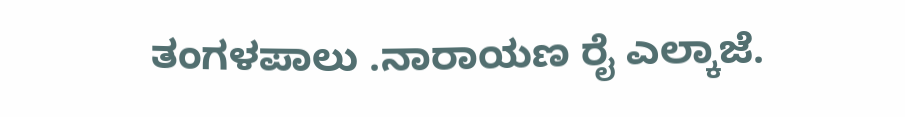ತಂಗಳಪಾಲು .ನಾರಾಯಣ ರೈ ಎಲ್ಕಾಜೆ.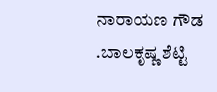ನಾರಾಯಣ ಗೌಡ .ಬಾಲಕೃಷ್ಣ ಶೆಟ್ಟಿ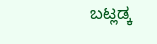ಬಟ್ಲಡ್ಕ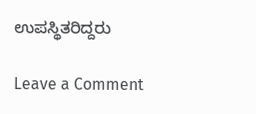ಉಪಸ್ಥಿತರಿದ್ದರು

Leave a Comment